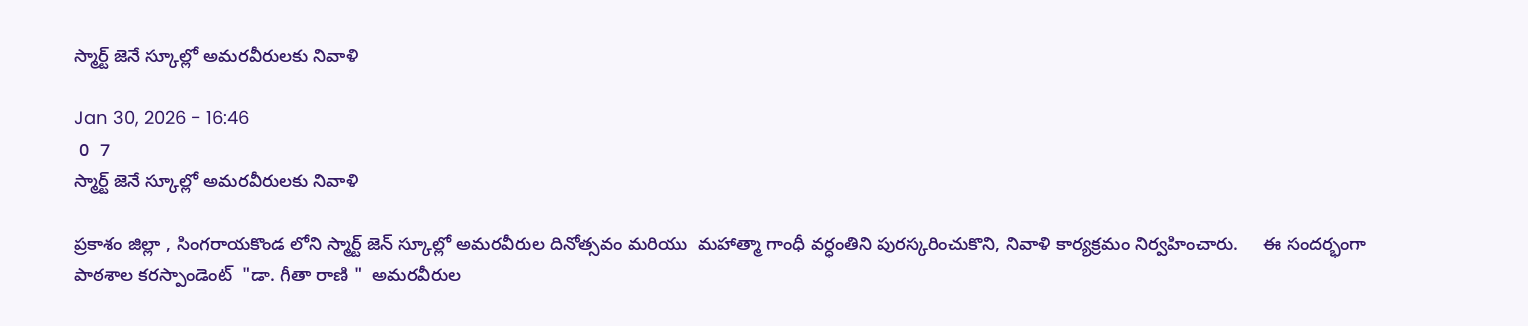స్మార్ట్ జెనే స్కూల్లో అమరవీరులకు నివాళి

Jan 30, 2026 - 16:46
 0  7
స్మార్ట్ జెనే స్కూల్లో అమరవీరులకు నివాళి

ప్రకాశం జిల్లా , సింగరాయకొండ లోని స్మార్ట్ జెన్ స్కూల్లో అమరవీరుల దినోత్సవం మరియు  మహాత్మా గాంధీ వర్ధంతిని పురస్కరించుకొని, నివాళి కార్యక్రమం నిర్వహించారు.     ఈ సందర్భంగా పాఠశాల కరస్పాండెంట్  "డా. గీతా రాణి "  అమరవీరుల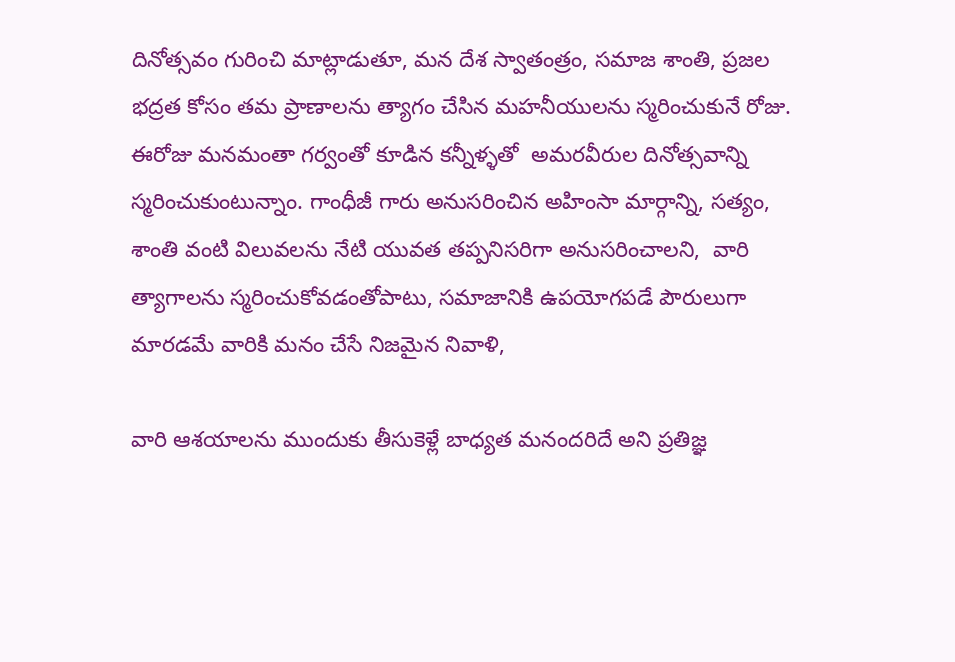దినోత్సవం గురించి మాట్లాడుతూ, మన దేశ స్వాతంత్రం, సమాజ శాంతి, ప్రజల భద్రత కోసం తమ ప్రాణాలను త్యాగం చేసిన మహనీయులను స్మరించుకునే రోజు. ఈరోజు మనమంతా గర్వంతో కూడిన కన్నీళ్ళతో  అమరవీరుల దినోత్సవాన్ని స్మరించుకుంటున్నాం. గాంధీజీ గారు అనుసరించిన అహింసా మార్గాన్ని, సత్యం, శాంతి వంటి విలువలను నేటి యువత తప్పనిసరిగా అనుసరించాలని,  వారి త్యాగాలను స్మరించుకోవడంతోపాటు, సమాజానికి ఉపయోగపడే పౌరులుగా మారడమే వారికి మనం చేసే నిజమైన నివాళి,

వారి ఆశయాలను ముందుకు తీసుకెళ్లే బాధ్యత మనందరిదే అని ప్రతిజ్ఞ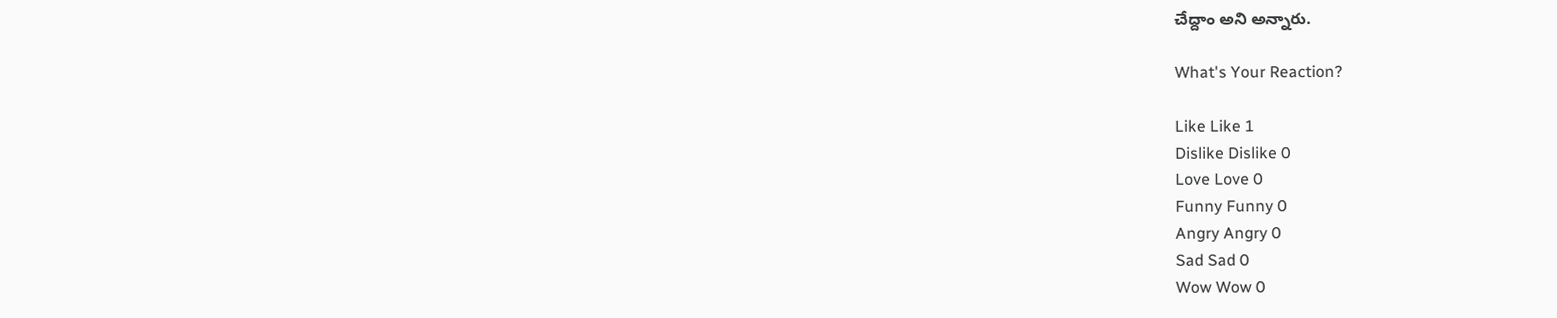చేద్దాం అని అన్నారు.

What's Your Reaction?

Like Like 1
Dislike Dislike 0
Love Love 0
Funny Funny 0
Angry Angry 0
Sad Sad 0
Wow Wow 0